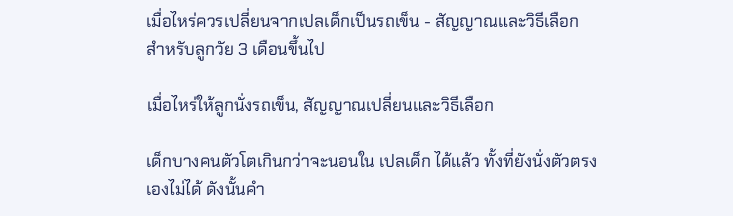เมื่อไหร่ควรเปลี่ยนจากเปลเด็กเป็นรถเข็น - สัญญาณและวิธีเลือกสำหรับลูกวัย 3 เดือนขึ้นไป

เมื่อไหร่ให้ลูกนั่งรถเข็น, สัญญาณเปลี่ยนและวิธีเลือก

เด็กบางคนตัวโตเกินกว่าจะนอนใน เปลเด็ก ได้แล้ว ทั้งที่ยังนั่งตัวตรงเองไม่ได้ ดังนั้นคำ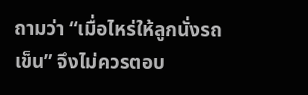ถามว่า “เมื่อไหร่ให้ลูกนั่งรถเข็น” จึงไม่ควรตอบ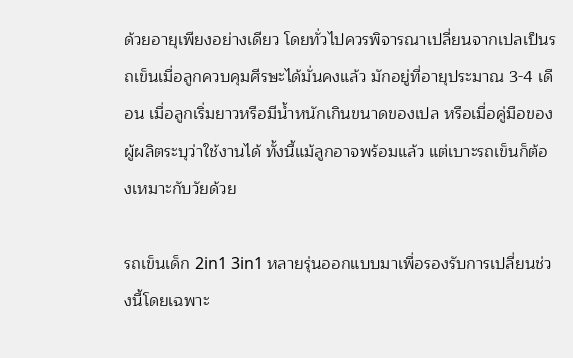ด้วยอายุเพียงอย่างเดียว โดยทั่วไปควรพิจารณาเปลี่ยนจากเปลเป็นรถเข็นเมื่อลูกควบคุมศีรษะได้มั่นคงแล้ว มักอยู่ที่อายุประมาณ 3-4 เดือน เมื่อลูกเริ่มยาวหรือมีน้ำหนักเกินขนาดของเปล หรือเมื่อคู่มือของผู้ผลิตระบุว่าใช้งานได้ ทั้งนี้แม้ลูกอาจพร้อมแล้ว แต่เบาะรถเข็นก็ต้องเหมาะกับวัยด้วย

รถเข็นเด็ก 2in1 3in1 หลายรุ่นออกแบบมาเพื่อรองรับการเปลี่ยนช่วงนี้โดยเฉพาะ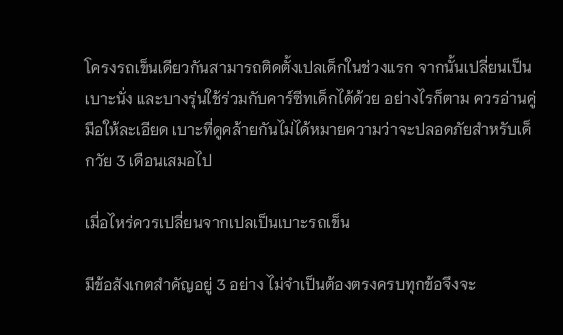โครงรถเข็นเดียวกันสามารถติดตั้งเปลเด็กในช่วงแรก จากนั้นเปลี่ยนเป็นเบาะนั่ง และบางรุ่นใช้ร่วมกับคาร์ซีทเด็กได้ด้วย อย่างไรก็ตาม ควรอ่านคู่มือให้ละเอียด เบาะที่ดูคล้ายกันไม่ได้หมายความว่าจะปลอดภัยสำหรับเด็กวัย 3 เดือนเสมอไป

เมื่อไหร่ควรเปลี่ยนจากเปลเป็นเบาะรถเข็น

มีข้อสังเกตสำคัญอยู่ 3 อย่าง ไม่จำเป็นต้องตรงครบทุกข้อจึงจะ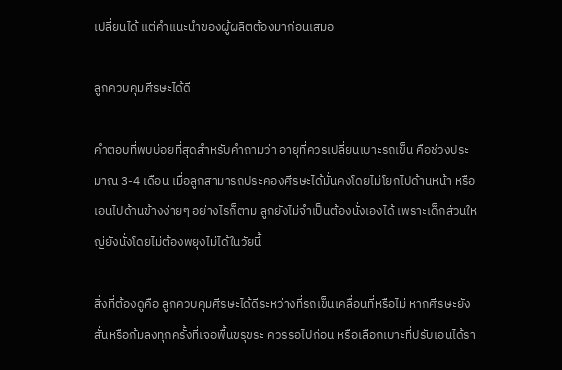เปลี่ยนได้ แต่คำแนะนำของผู้ผลิตต้องมาก่อนเสมอ

ลูกควบคุมศีรษะได้ดี

คำตอบที่พบบ่อยที่สุดสำหรับคำถามว่า อายุที่ควรเปลี่ยนเบาะรถเข็น คือช่วงประมาณ 3-4 เดือน เมื่อลูกสามารถประคองศีรษะได้มั่นคงโดยไม่โยกไปด้านหน้า หรือเอนไปด้านข้างง่ายๆ อย่างไรก็ตาม ลูกยังไม่จำเป็นต้องนั่งเองได้ เพราะเด็กส่วนใหญ่ยังนั่งโดยไม่ต้องพยุงไม่ได้ในวัยนี้

สิ่งที่ต้องดูคือ ลูกควบคุมศีรษะได้ดีระหว่างที่รถเข็นเคลื่อนที่หรือไม่ หากศีรษะยังสั่นหรือก้มลงทุกครั้งที่เจอพื้นขรุขระ ควรรอไปก่อน หรือเลือกเบาะที่ปรับเอนได้รา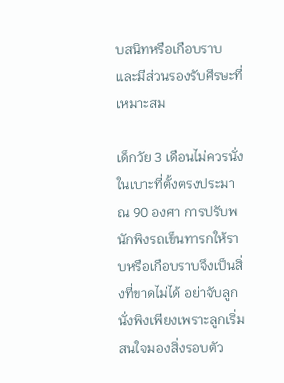บสนิทหรือเกือบราบ และมีส่วนรองรับศีรษะที่เหมาะสม

เด็กวัย 3 เดือนไม่ควรนั่งในเบาะที่ตั้งตรงประมาณ 90 องศา การปรับพนักพิงรถเข็นทารกให้ราบหรือเกือบราบจึงเป็นสิ่งที่ขาดไม่ได้ อย่าจับลูกนั่งพิงเพียงเพราะลูกเริ่มสนใจมองสิ่งรอบตัว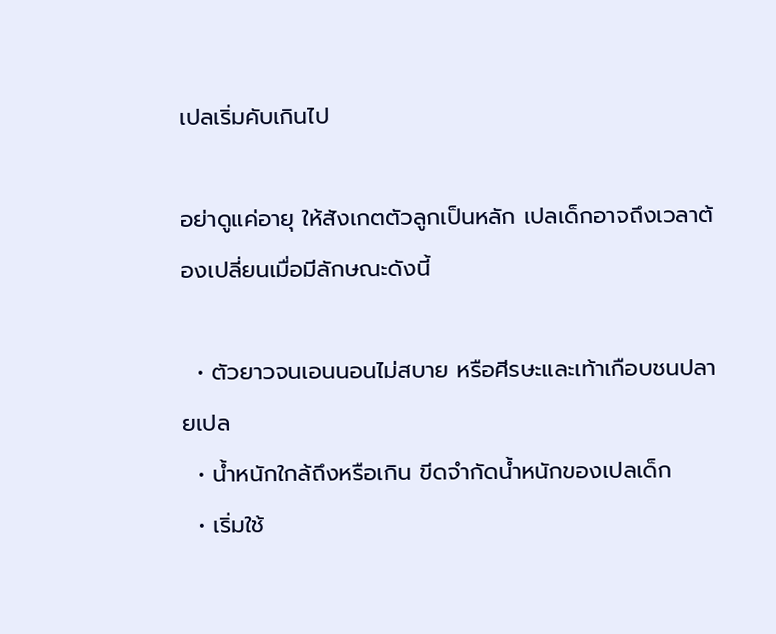เปลเริ่มคับเกินไป

อย่าดูแค่อายุ ให้สังเกตตัวลูกเป็นหลัก เปลเด็กอาจถึงเวลาต้องเปลี่ยนเมื่อมีลักษณะดังนี้

  • ตัวยาวจนเอนนอนไม่สบาย หรือศีรษะและเท้าเกือบชนปลายเปล
  • น้ำหนักใกล้ถึงหรือเกิน ขีดจำกัดน้ำหนักของเปลเด็ก
  • เริ่มใช้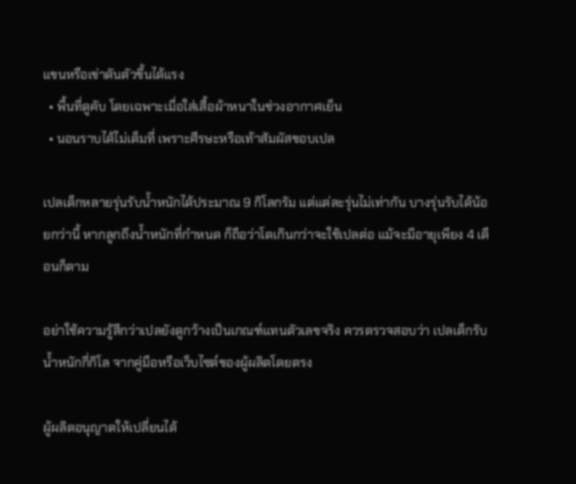แขนหรือเข่าดันตัวขึ้นได้แรง
  • พื้นที่ดูคับ โดยเฉพาะเมื่อใส่เสื้อผ้าหนาในช่วงอากาศเย็น
  • นอนราบได้ไม่เต็มที่ เพราะศีรษะหรือเท้าสัมผัสขอบเปล

เปลเด็กหลายรุ่นรับน้ำหนักได้ประมาณ 9 กิโลกรัม แต่แต่ละรุ่นไม่เท่ากัน บางรุ่นรับได้น้อยกว่านี้ หากลูกถึงน้ำหนักที่กำหนด ก็ถือว่าโตเกินกว่าจะใช้เปลต่อ แม้จะมีอายุเพียง 4 เดือนก็ตาม

อย่าใช้ความรู้สึกว่าเปลยังดูกว้างเป็นเกณฑ์แทนตัวเลขจริง ควรตรวจสอบว่า เปลเด็กรับน้ำหนักกี่กิโล จากคู่มือหรือเว็บไซต์ของผู้ผลิตโดยตรง

ผู้ผลิตอนุญาตให้เปลี่ยนได้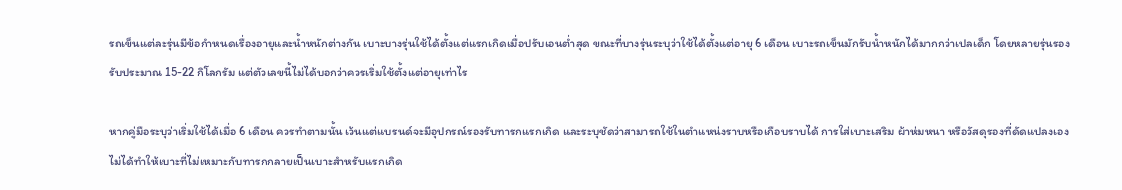รถเข็นแต่ละรุ่นมีข้อกำหนดเรื่องอายุและน้ำหนักต่างกัน เบาะบางรุ่นใช้ได้ตั้งแต่แรกเกิดเมื่อปรับเอนต่ำสุด ขณะที่บางรุ่นระบุว่าใช้ได้ตั้งแต่อายุ 6 เดือน เบาะรถเข็นมักรับน้ำหนักได้มากกว่าเปลเด็ก โดยหลายรุ่นรองรับประมาณ 15-22 กิโลกรัม แต่ตัวเลขนี้ไม่ได้บอกว่าควรเริ่มใช้ตั้งแต่อายุเท่าไร

หากคู่มือระบุว่าเริ่มใช้ได้เมื่อ 6 เดือน ควรทำตามนั้น เว้นแต่แบรนด์จะมีอุปกรณ์รองรับทารกแรกเกิด และระบุชัดว่าสามารถใช้ในตำแหน่งราบหรือเกือบราบได้ การใส่เบาะเสริม ผ้าห่มหนา หรือวัสดุรองที่ดัดแปลงเอง ไม่ได้ทำให้เบาะที่ไม่เหมาะกับทารกกลายเป็นเบาะสำหรับแรกเกิด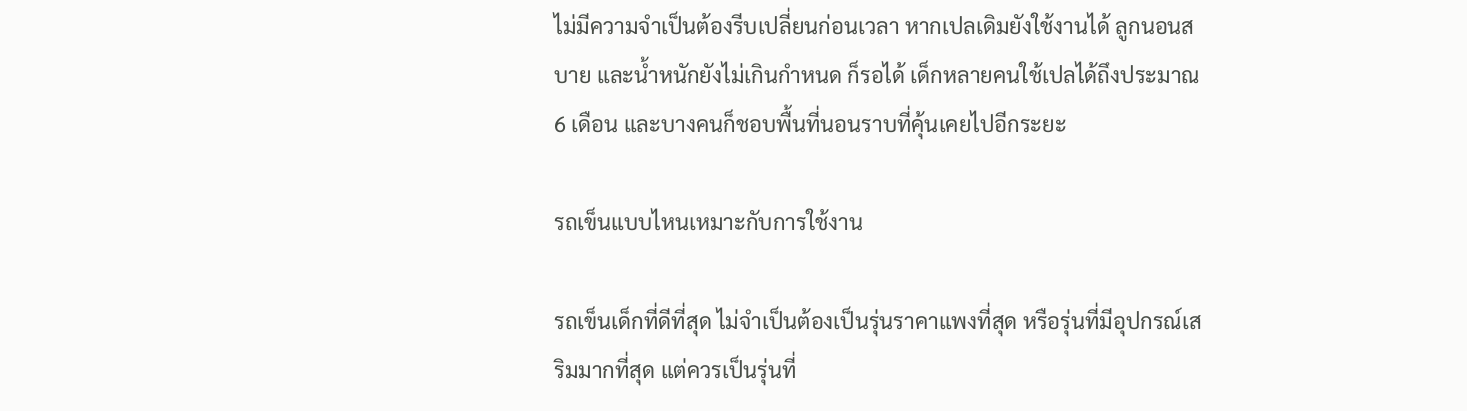ไม่มีความจำเป็นต้องรีบเปลี่ยนก่อนเวลา หากเปลเดิมยังใช้งานได้ ลูกนอนสบาย และน้ำหนักยังไม่เกินกำหนด ก็รอได้ เด็กหลายคนใช้เปลได้ถึงประมาณ 6 เดือน และบางคนก็ชอบพื้นที่นอนราบที่คุ้นเคยไปอีกระยะ

รถเข็นแบบไหนเหมาะกับการใช้งาน

รถเข็นเด็กที่ดีที่สุด ไม่จำเป็นต้องเป็นรุ่นราคาแพงที่สุด หรือรุ่นที่มีอุปกรณ์เสริมมากที่สุด แต่ควรเป็นรุ่นที่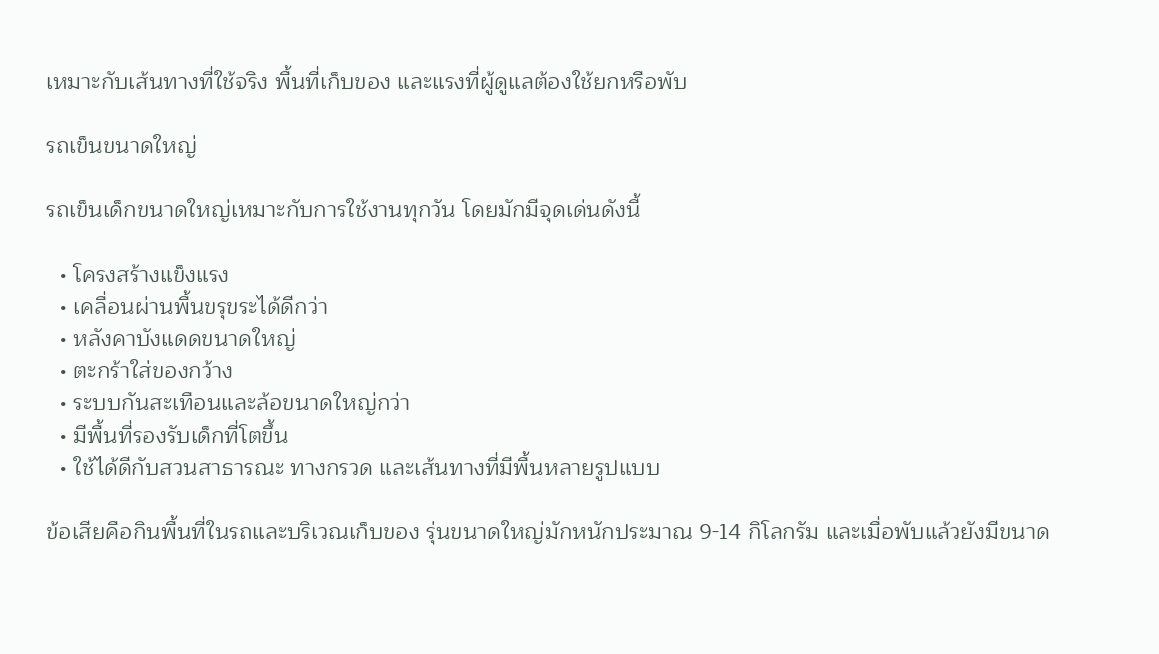เหมาะกับเส้นทางที่ใช้จริง พื้นที่เก็บของ และแรงที่ผู้ดูแลต้องใช้ยกหรือพับ

รถเข็นขนาดใหญ่

รถเข็นเด็กขนาดใหญ่เหมาะกับการใช้งานทุกวัน โดยมักมีจุดเด่นดังนี้

  • โครงสร้างแข็งแรง
  • เคลื่อนผ่านพื้นขรุขระได้ดีกว่า
  • หลังคาบังแดดขนาดใหญ่
  • ตะกร้าใส่ของกว้าง
  • ระบบกันสะเทือนและล้อขนาดใหญ่กว่า
  • มีพื้นที่รองรับเด็กที่โตขึ้น
  • ใช้ได้ดีกับสวนสาธารณะ ทางกรวด และเส้นทางที่มีพื้นหลายรูปแบบ

ข้อเสียคือกินพื้นที่ในรถและบริเวณเก็บของ รุ่นขนาดใหญ่มักหนักประมาณ 9-14 กิโลกรัม และเมื่อพับแล้วยังมีขนาด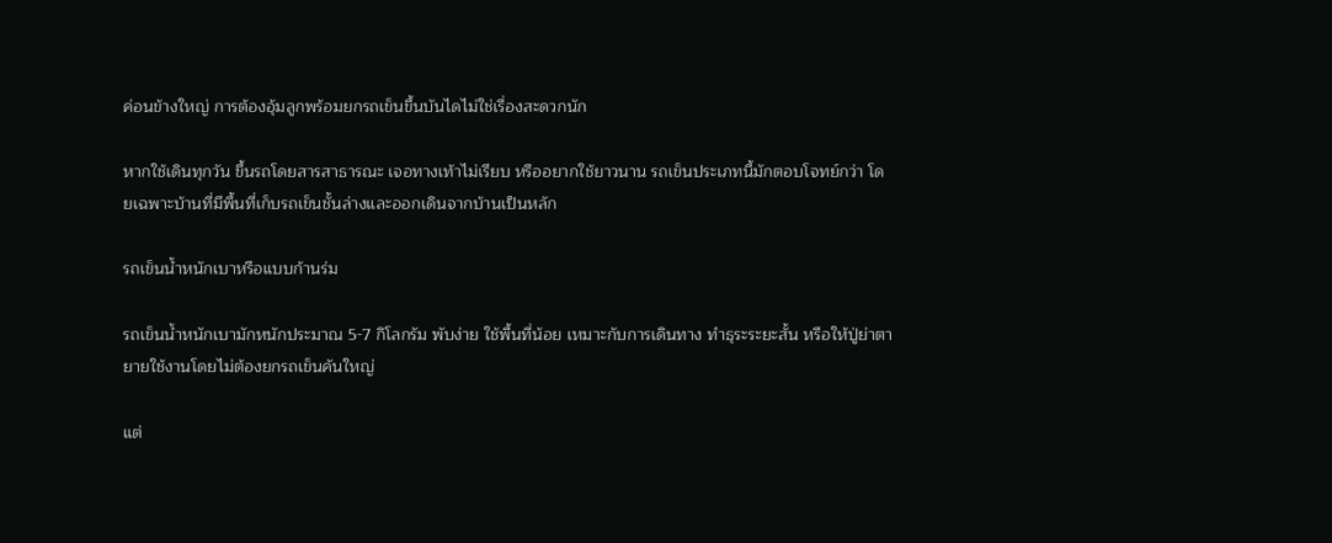ค่อนข้างใหญ่ การต้องอุ้มลูกพร้อมยกรถเข็นขึ้นบันไดไม่ใช่เรื่องสะดวกนัก

หากใช้เดินทุกวัน ขึ้นรถโดยสารสาธารณะ เจอทางเท้าไม่เรียบ หรืออยากใช้ยาวนาน รถเข็นประเภทนี้มักตอบโจทย์กว่า โดยเฉพาะบ้านที่มีพื้นที่เก็บรถเข็นชั้นล่างและออกเดินจากบ้านเป็นหลัก

รถเข็นน้ำหนักเบาหรือแบบก้านร่ม

รถเข็นน้ำหนักเบามักหนักประมาณ 5-7 กิโลกรัม พับง่าย ใช้พื้นที่น้อย เหมาะกับการเดินทาง ทำธุระระยะสั้น หรือให้ปู่ย่าตายายใช้งานโดยไม่ต้องยกรถเข็นคันใหญ่

แต่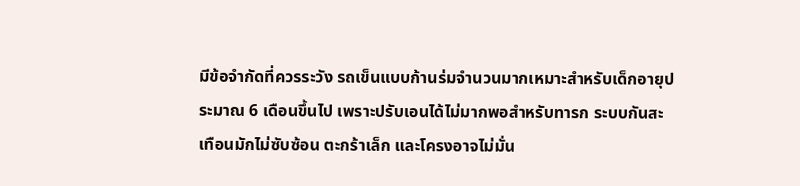มีข้อจำกัดที่ควรระวัง รถเข็นแบบก้านร่มจำนวนมากเหมาะสำหรับเด็กอายุประมาณ 6 เดือนขึ้นไป เพราะปรับเอนได้ไม่มากพอสำหรับทารก ระบบกันสะเทือนมักไม่ซับซ้อน ตะกร้าเล็ก และโครงอาจไม่มั่น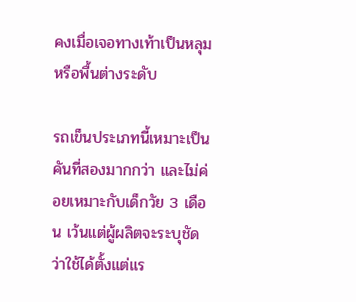คงเมื่อเจอทางเท้าเป็นหลุมหรือพื้นต่างระดับ

รถเข็นประเภทนี้เหมาะเป็นคันที่สองมากกว่า และไม่ค่อยเหมาะกับเด็กวัย 3 เดือน เว้นแต่ผู้ผลิตจะระบุชัดว่าใช้ได้ตั้งแต่แร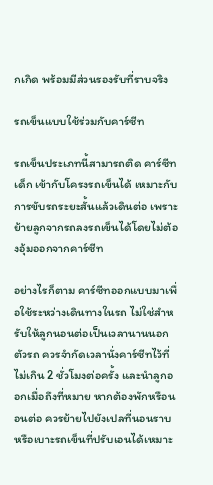กเกิด พร้อมมีส่วนรองรับที่ราบจริง

รถเข็นแบบใช้ร่วมกับคาร์ซีท

รถเข็นประเภทนี้สามารถติด คาร์ซีทเด็ก เข้ากับโครงรถเข็นได้ เหมาะกับการขับรถระยะสั้นแล้วเดินต่อ เพราะย้ายลูกจากรถลงรถเข็นได้โดยไม่ต้องอุ้มออกจากคาร์ซีท

อย่างไรก็ตาม คาร์ซีทออกแบบมาเพื่อใช้ระหว่างเดินทางในรถ ไม่ใช่สำหรับให้ลูกนอนต่อเป็นเวลานานนอกตัวรถ ควรจำกัดเวลานั่งคาร์ซีทไว้ที่ ไม่เกิน 2 ชั่วโมงต่อครั้ง และนำลูกออกเมื่อถึงที่หมาย หากต้องพักหรือนอนต่อ ควรย้ายไปยังเปลที่นอนราบ หรือเบาะรถเข็นที่ปรับเอนได้เหมาะ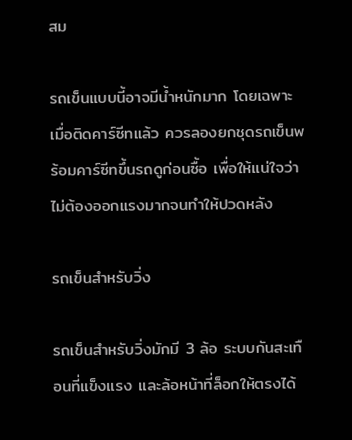สม

รถเข็นแบบนี้อาจมีน้ำหนักมาก โดยเฉพาะเมื่อติดคาร์ซีทแล้ว ควรลองยกชุดรถเข็นพร้อมคาร์ซีทขึ้นรถดูก่อนซื้อ เพื่อให้แน่ใจว่าไม่ต้องออกแรงมากจนทำให้ปวดหลัง

รถเข็นสำหรับวิ่ง

รถเข็นสำหรับวิ่งมักมี 3 ล้อ ระบบกันสะเทือนที่แข็งแรง และล้อหน้าที่ล็อกให้ตรงได้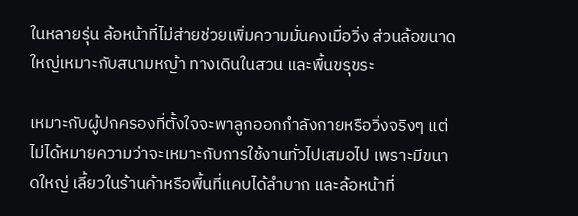ในหลายรุ่น ล้อหน้าที่ไม่ส่ายช่วยเพิ่มความมั่นคงเมื่อวิ่ง ส่วนล้อขนาดใหญ่เหมาะกับสนามหญ้า ทางเดินในสวน และพื้นขรุขระ

เหมาะกับผู้ปกครองที่ตั้งใจจะพาลูกออกกำลังกายหรือวิ่งจริงๆ แต่ไม่ได้หมายความว่าจะเหมาะกับการใช้งานทั่วไปเสมอไป เพราะมีขนาดใหญ่ เลี้ยวในร้านค้าหรือพื้นที่แคบได้ลำบาก และล้อหน้าที่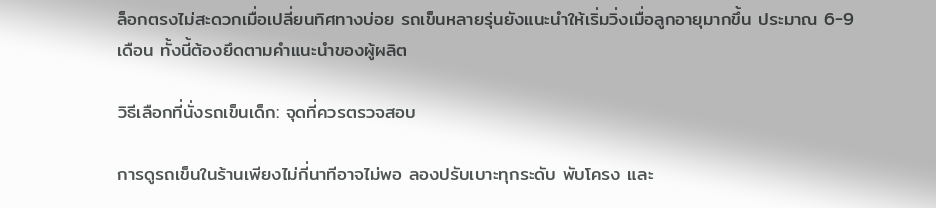ล็อกตรงไม่สะดวกเมื่อเปลี่ยนทิศทางบ่อย รถเข็นหลายรุ่นยังแนะนำให้เริ่มวิ่งเมื่อลูกอายุมากขึ้น ประมาณ 6-9 เดือน ทั้งนี้ต้องยึดตามคำแนะนำของผู้ผลิต

วิธีเลือกที่นั่งรถเข็นเด็ก: จุดที่ควรตรวจสอบ

การดูรถเข็นในร้านเพียงไม่กี่นาทีอาจไม่พอ ลองปรับเบาะทุกระดับ พับโครง และ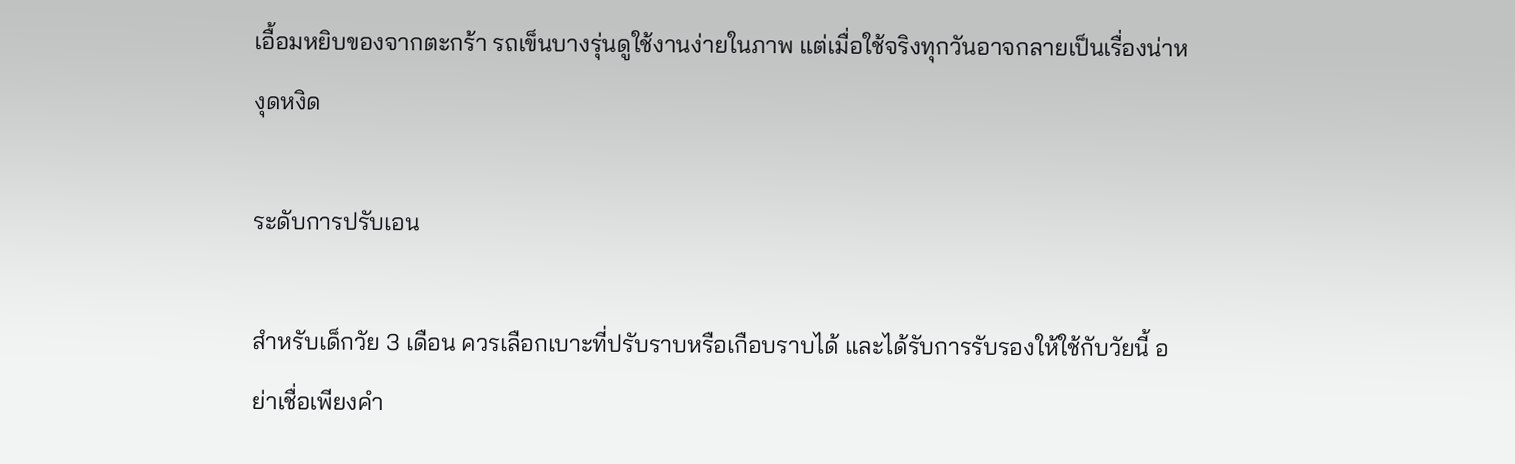เอื้อมหยิบของจากตะกร้า รถเข็นบางรุ่นดูใช้งานง่ายในภาพ แต่เมื่อใช้จริงทุกวันอาจกลายเป็นเรื่องน่าหงุดหงิด

ระดับการปรับเอน

สำหรับเด็กวัย 3 เดือน ควรเลือกเบาะที่ปรับราบหรือเกือบราบได้ และได้รับการรับรองให้ใช้กับวัยนี้ อย่าเชื่อเพียงคำ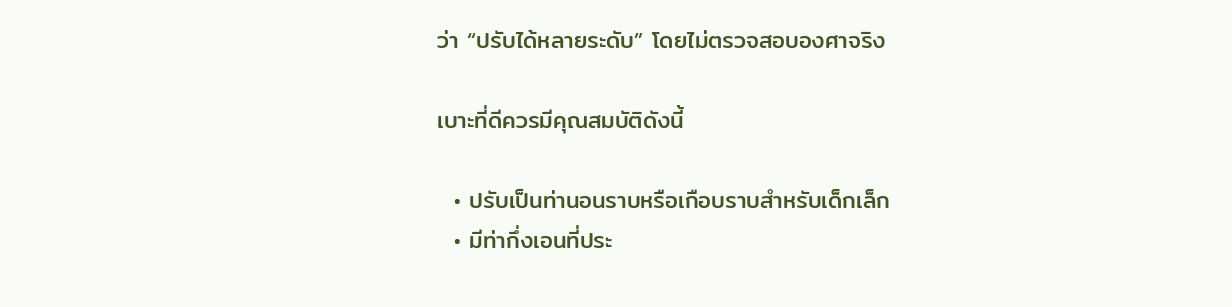ว่า “ปรับได้หลายระดับ” โดยไม่ตรวจสอบองศาจริง

เบาะที่ดีควรมีคุณสมบัติดังนี้

  • ปรับเป็นท่านอนราบหรือเกือบราบสำหรับเด็กเล็ก
  • มีท่ากึ่งเอนที่ประ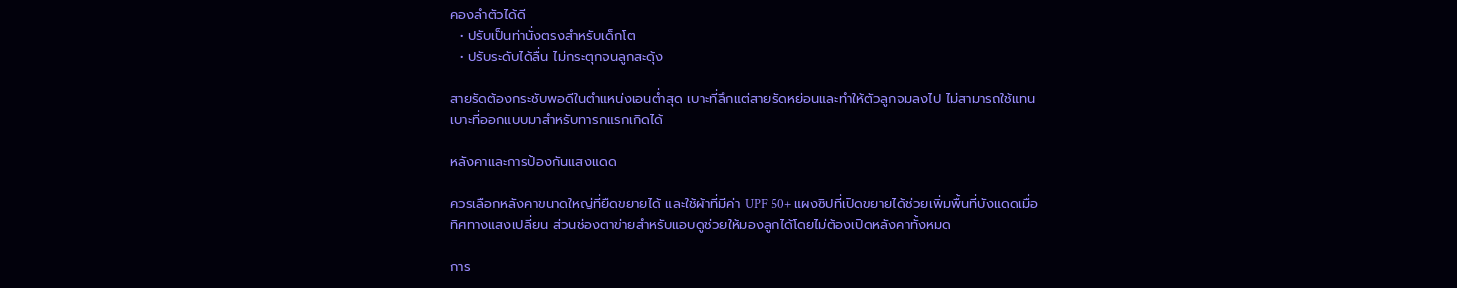คองลำตัวได้ดี
  • ปรับเป็นท่านั่งตรงสำหรับเด็กโต
  • ปรับระดับได้ลื่น ไม่กระตุกจนลูกสะดุ้ง

สายรัดต้องกระชับพอดีในตำแหน่งเอนต่ำสุด เบาะที่ลึกแต่สายรัดหย่อนและทำให้ตัวลูกจมลงไป ไม่สามารถใช้แทนเบาะที่ออกแบบมาสำหรับทารกแรกเกิดได้

หลังคาและการป้องกันแสงแดด

ควรเลือกหลังคาขนาดใหญ่ที่ยืดขยายได้ และใช้ผ้าที่มีค่า UPF 50+ แผงซิปที่เปิดขยายได้ช่วยเพิ่มพื้นที่บังแดดเมื่อทิศทางแสงเปลี่ยน ส่วนช่องตาข่ายสำหรับแอบดูช่วยให้มองลูกได้โดยไม่ต้องเปิดหลังคาทั้งหมด

การ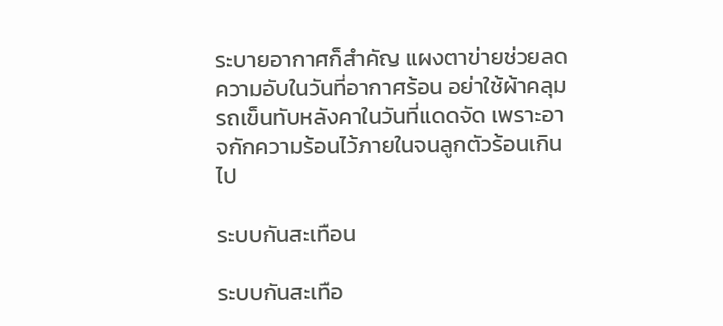ระบายอากาศก็สำคัญ แผงตาข่ายช่วยลดความอับในวันที่อากาศร้อน อย่าใช้ผ้าคลุมรถเข็นทับหลังคาในวันที่แดดจัด เพราะอาจกักความร้อนไว้ภายในจนลูกตัวร้อนเกินไป

ระบบกันสะเทือน

ระบบกันสะเทือ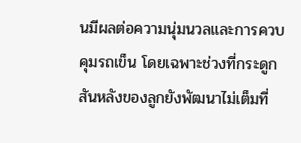นมีผลต่อความนุ่มนวลและการควบคุมรถเข็น โดยเฉพาะช่วงที่กระดูกสันหลังของลูกยังพัฒนาไม่เต็มที่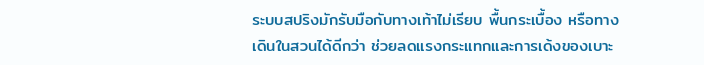ระบบสปริงมักรับมือกับทางเท้าไม่เรียบ พื้นกระเบื้อง หรือทางเดินในสวนได้ดีกว่า ช่วยลดแรงกระแทกและการเด้งของเบาะ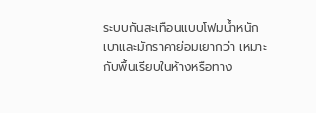ระบบกันสะเทือนแบบโฟมน้ำหนักเบาและมักราคาย่อมเยากว่า เหมาะกับพื้นเรียบในห้างหรือทาง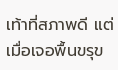เท้าที่สภาพดี แต่เมื่อเจอพื้นขรุข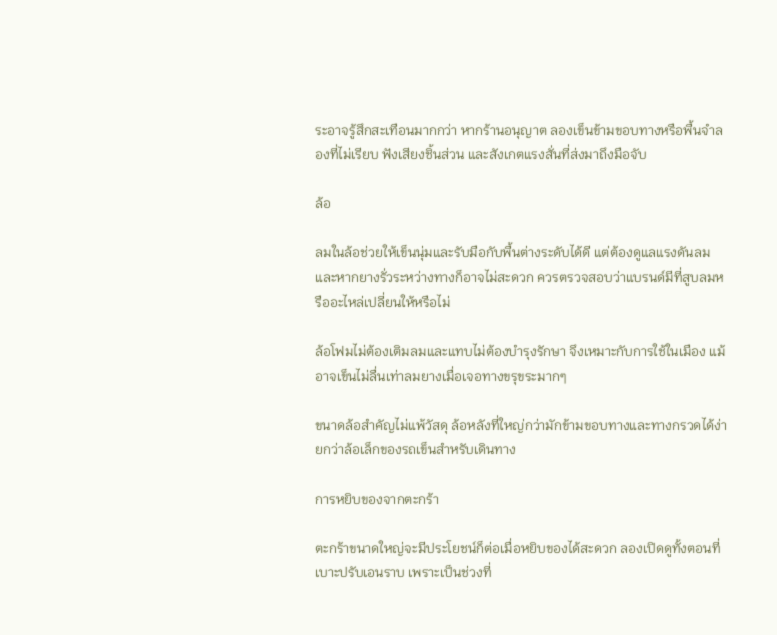ระอาจรู้สึกสะเทือนมากกว่า หากร้านอนุญาต ลองเข็นข้ามขอบทางหรือพื้นจำลองที่ไม่เรียบ ฟังเสียงชิ้นส่วน และสังเกตแรงสั่นที่ส่งมาถึงมือจับ

ล้อ

ลมในล้อช่วยให้เข็นนุ่มและรับมือกับพื้นต่างระดับได้ดี แต่ต้องดูแลแรงดันลม และหากยางรั่วระหว่างทางก็อาจไม่สะดวก ควรตรวจสอบว่าแบรนด์มีที่สูบลมหรืออะไหล่เปลี่ยนให้หรือไม่

ล้อโฟมไม่ต้องเติมลมและแทบไม่ต้องบำรุงรักษา จึงเหมาะกับการใช้ในเมือง แม้อาจเข็นไม่ลื่นเท่าลมยางเมื่อเจอทางขรุขระมากๆ

ขนาดล้อสำคัญไม่แพ้วัสดุ ล้อหลังที่ใหญ่กว่ามักข้ามขอบทางและทางกรวดได้ง่ายกว่าล้อเล็กของรถเข็นสำหรับเดินทาง

การหยิบของจากตะกร้า

ตะกร้าขนาดใหญ่จะมีประโยชน์ก็ต่อเมื่อหยิบของได้สะดวก ลองเปิดดูทั้งตอนที่เบาะปรับเอนราบ เพราะเป็นช่วงที่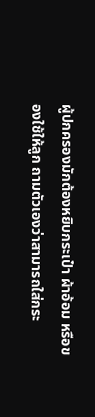ผู้ปกครองมักต้องหยิบกระเป๋า ผ้าอ้อม หรือของใช้ให้ลูก ถามตัวเองว่าสามารถใส่กระ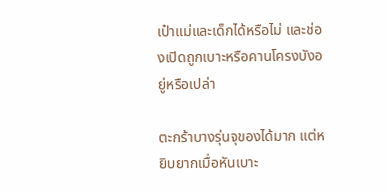เป๋าแม่และเด็กได้หรือไม่ และช่องเปิดถูกเบาะหรือคานโครงบังอยู่หรือเปล่า

ตะกร้าบางรุ่นจุของได้มาก แต่หยิบยากเมื่อหันเบาะ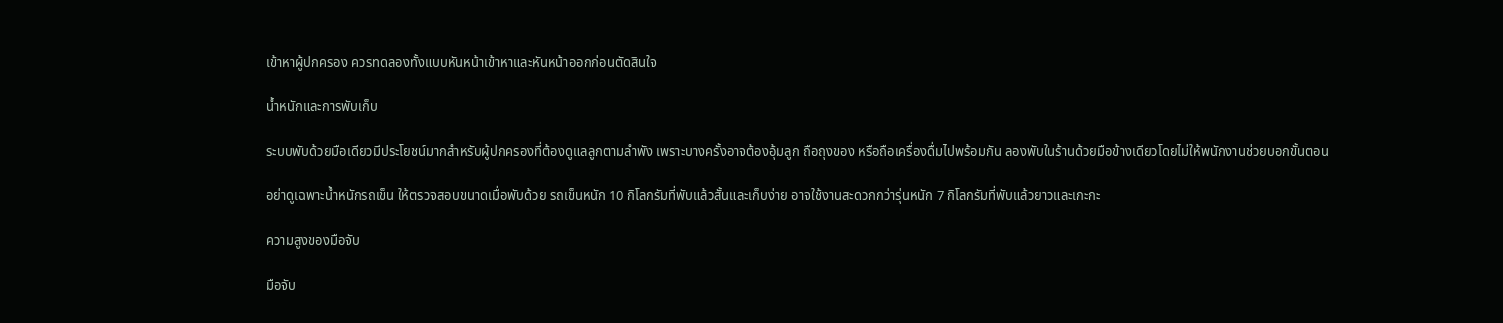เข้าหาผู้ปกครอง ควรทดลองทั้งแบบหันหน้าเข้าหาและหันหน้าออกก่อนตัดสินใจ

น้ำหนักและการพับเก็บ

ระบบพับด้วยมือเดียวมีประโยชน์มากสำหรับผู้ปกครองที่ต้องดูแลลูกตามลำพัง เพราะบางครั้งอาจต้องอุ้มลูก ถือถุงของ หรือถือเครื่องดื่มไปพร้อมกัน ลองพับในร้านด้วยมือข้างเดียวโดยไม่ให้พนักงานช่วยบอกขั้นตอน

อย่าดูเฉพาะน้ำหนักรถเข็น ให้ตรวจสอบขนาดเมื่อพับด้วย รถเข็นหนัก 10 กิโลกรัมที่พับแล้วสั้นและเก็บง่าย อาจใช้งานสะดวกกว่ารุ่นหนัก 7 กิโลกรัมที่พับแล้วยาวและเกะกะ

ความสูงของมือจับ

มือจับ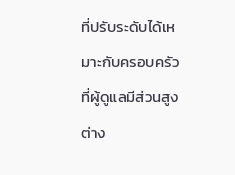ที่ปรับระดับได้เหมาะกับครอบครัวที่ผู้ดูแลมีส่วนสูงต่าง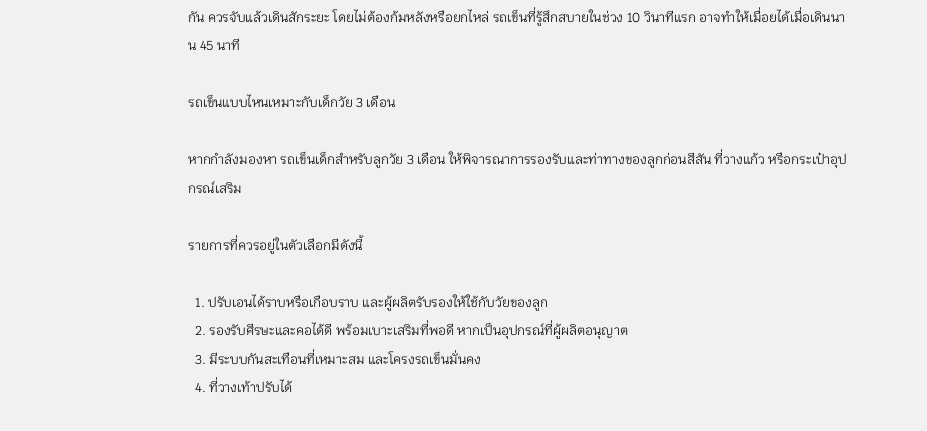กัน ควรจับแล้วเดินสักระยะ โดยไม่ต้องก้มหลังหรือยกไหล่ รถเข็นที่รู้สึกสบายในช่วง 10 วินาทีแรก อาจทำให้เมื่อยได้เมื่อเดินนาน 45 นาที

รถเข็นแบบไหนเหมาะกับเด็กวัย 3 เดือน

หากกำลังมองหา รถเข็นเด็กสำหรับลูกวัย 3 เดือน ให้พิจารณาการรองรับและท่าทางของลูกก่อนสีสัน ที่วางแก้ว หรือกระเป๋าอุปกรณ์เสริม

รายการที่ควรอยู่ในตัวเลือกมีดังนี้

  1. ปรับเอนได้ราบหรือเกือบราบ และผู้ผลิตรับรองให้ใช้กับวัยของลูก
  2. รองรับศีรษะและคอได้ดี พร้อมเบาะเสริมที่พอดี หากเป็นอุปกรณ์ที่ผู้ผลิตอนุญาต
  3. มีระบบกันสะเทือนที่เหมาะสม และโครงรถเข็นมั่นคง
  4. ที่วางเท้าปรับได้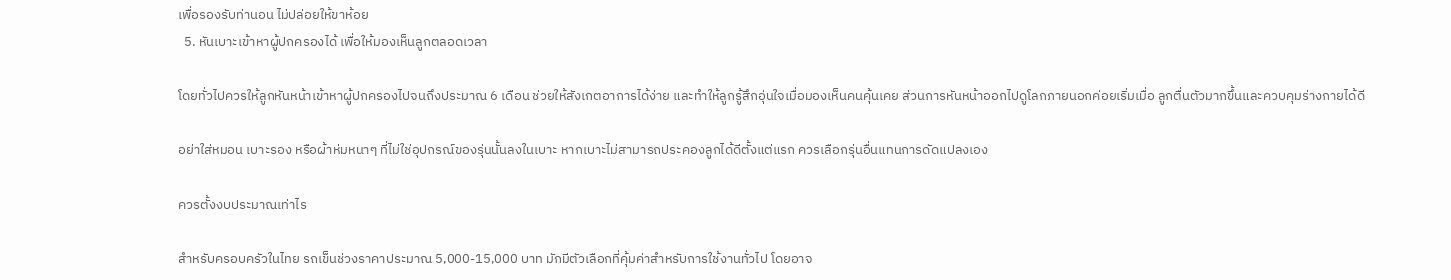เพื่อรองรับท่านอน ไม่ปล่อยให้ขาห้อย
  5. หันเบาะเข้าหาผู้ปกครองได้ เพื่อให้มองเห็นลูกตลอดเวลา

โดยทั่วไปควรให้ลูกหันหน้าเข้าหาผู้ปกครองไปจนถึงประมาณ 6 เดือน ช่วยให้สังเกตอาการได้ง่าย และทำให้ลูกรู้สึกอุ่นใจเมื่อมองเห็นคนคุ้นเคย ส่วนการหันหน้าออกไปดูโลกภายนอกค่อยเริ่มเมื่อ ลูกตื่นตัวมากขึ้นและควบคุมร่างกายได้ดี

อย่าใส่หมอน เบาะรอง หรือผ้าห่มหนาๆ ที่ไม่ใช่อุปกรณ์ของรุ่นนั้นลงในเบาะ หากเบาะไม่สามารถประคองลูกได้ดีตั้งแต่แรก ควรเลือกรุ่นอื่นแทนการดัดแปลงเอง

ควรตั้งงบประมาณเท่าไร

สำหรับครอบครัวในไทย รถเข็นช่วงราคาประมาณ 5,000-15,000 บาท มักมีตัวเลือกที่คุ้มค่าสำหรับการใช้งานทั่วไป โดยอาจ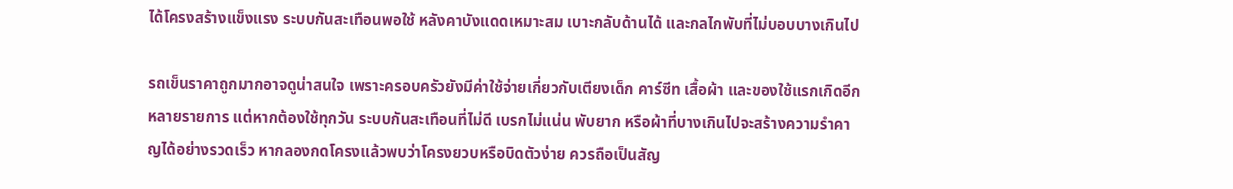ได้โครงสร้างแข็งแรง ระบบกันสะเทือนพอใช้ หลังคาบังแดดเหมาะสม เบาะกลับด้านได้ และกลไกพับที่ไม่บอบบางเกินไป

รถเข็นราคาถูกมากอาจดูน่าสนใจ เพราะครอบครัวยังมีค่าใช้จ่ายเกี่ยวกับเตียงเด็ก คาร์ซีท เสื้อผ้า และของใช้แรกเกิดอีกหลายรายการ แต่หากต้องใช้ทุกวัน ระบบกันสะเทือนที่ไม่ดี เบรกไม่แน่น พับยาก หรือผ้าที่บางเกินไปจะสร้างความรำคาญได้อย่างรวดเร็ว หากลองกดโครงแล้วพบว่าโครงยวบหรือบิดตัวง่าย ควรถือเป็นสัญ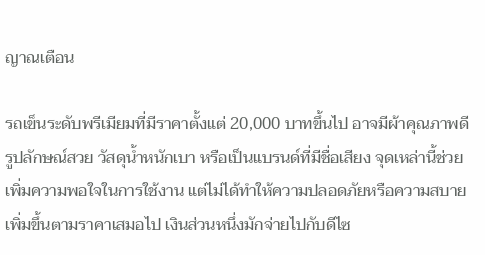ญาณเตือน

รถเข็นระดับพรีเมียมที่มีราคาตั้งแต่ 20,000 บาทขึ้นไป อาจมีผ้าคุณภาพดี รูปลักษณ์สวย วัสดุน้ำหนักเบา หรือเป็นแบรนด์ที่มีชื่อเสียง จุดเหล่านี้ช่วยเพิ่มความพอใจในการใช้งาน แต่ไม่ได้ทำให้ความปลอดภัยหรือความสบายเพิ่มขึ้นตามราคาเสมอไป เงินส่วนหนึ่งมักจ่ายไปกับดีไซ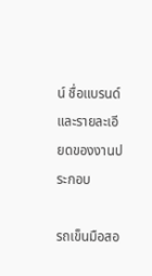น์ ชื่อแบรนด์ และรายละเอียดของงานประกอบ

รถเข็นมือสอ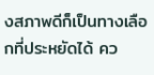งสภาพดีก็เป็นทางเลือกที่ประหยัดได้ คว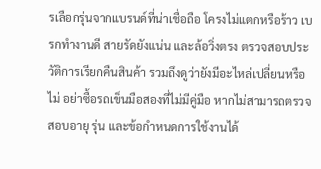รเลือกรุ่นจากแบรนด์ที่น่าเชื่อถือ โครงไม่แตกหรือร้าว เบรกทำงานดี สายรัดยังแน่น และล้อวิ่งตรง ตรวจสอบประวัติการเรียกคืนสินค้า รวมถึงดูว่ายังมีอะไหล่เปลี่ยนหรือไม่ อย่าซื้อรถเข็นมือสองที่ไม่มีคู่มือ หากไม่สามารถตรวจสอบอายุ รุ่น และข้อกำหนดการใช้งานได้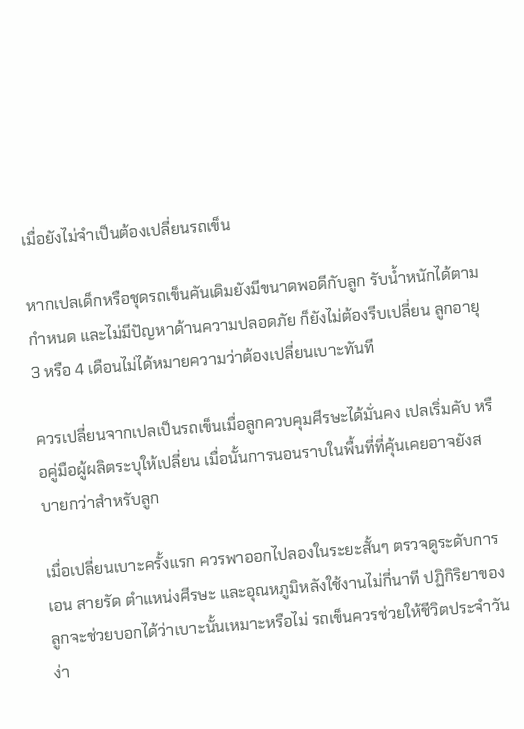เมื่อยังไม่จำเป็นต้องเปลี่ยนรถเข็น

หากเปลเด็กหรือชุดรถเข็นคันเดิมยังมีขนาดพอดีกับลูก รับน้ำหนักได้ตามกำหนด และไม่มีปัญหาด้านความปลอดภัย ก็ยังไม่ต้องรีบเปลี่ยน ลูกอายุ 3 หรือ 4 เดือนไม่ได้หมายความว่าต้องเปลี่ยนเบาะทันที

ควรเปลี่ยนจากเปลเป็นรถเข็นเมื่อลูกควบคุมศีรษะได้มั่นคง เปลเริ่มคับ หรือคู่มือผู้ผลิตระบุให้เปลี่ยน เมื่อนั้นการนอนราบในพื้นที่ที่คุ้นเคยอาจยังสบายกว่าสำหรับลูก

เมื่อเปลี่ยนเบาะครั้งแรก ควรพาออกไปลองในระยะสั้นๆ ตรวจดูระดับการเอน สายรัด ตำแหน่งศีรษะ และอุณหภูมิหลังใช้งานไม่กี่นาที ปฏิกิริยาของลูกจะช่วยบอกได้ว่าเบาะนั้นเหมาะหรือไม่ รถเข็นควรช่วยให้ชีวิตประจำวันง่า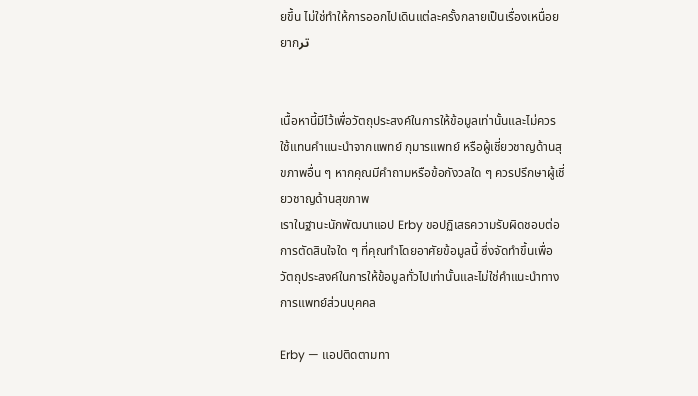ยขึ้น ไม่ใช่ทำให้การออกไปเดินแต่ละครั้งกลายเป็นเรื่องเหนื่อยยาก‌تر


เนื้อหานี้มีไว้เพื่อวัตถุประสงค์ในการให้ข้อมูลเท่านั้นและไม่ควรใช้แทนคำแนะนำจากแพทย์ กุมารแพทย์ หรือผู้เชี่ยวชาญด้านสุขภาพอื่น ๆ หากคุณมีคำถามหรือข้อกังวลใด ๆ ควรปรึกษาผู้เชี่ยวชาญด้านสุขภาพ
เราในฐานะนักพัฒนาแอป Erby ขอปฏิเสธความรับผิดชอบต่อการตัดสินใจใด ๆ ที่คุณทำโดยอาศัยข้อมูลนี้ ซึ่งจัดทำขึ้นเพื่อวัตถุประสงค์ในการให้ข้อมูลทั่วไปเท่านั้นและไม่ใช่คำแนะนำทางการแพทย์ส่วนบุคคล

Erby — แอปติดตามทา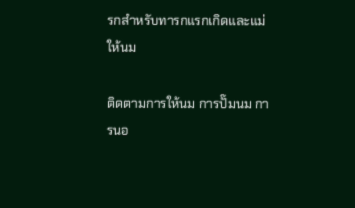รกสำหรับทารกแรกเกิดและแม่ให้นม

ติดตามการให้นม การปั๊มนม การนอ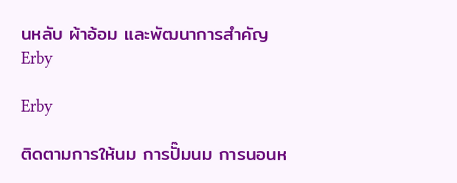นหลับ ผ้าอ้อม และพัฒนาการสำคัญ
Erby

Erby

ติดตามการให้นม การปั๊มนม การนอนห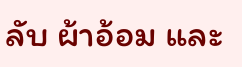ลับ ผ้าอ้อม และ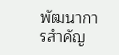พัฒนาการสำคัญ